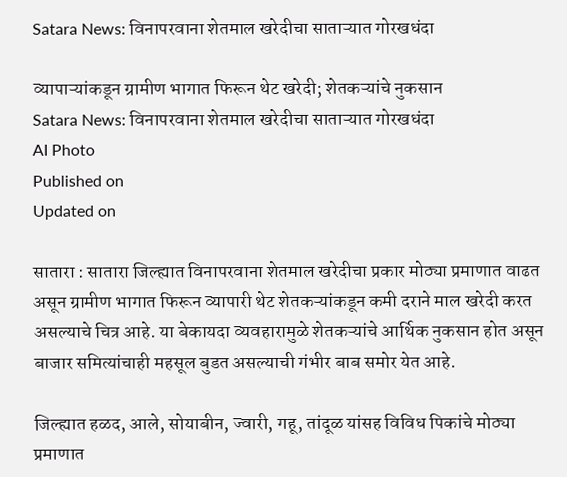Satara News: विनापरवाना शेतमाल खरेदीचा साताऱ्यात गोरखधंदा

व्यापाऱ्यांकडून ग्रामीण भागात फिरून थेट खरेदी; शेतकऱ्यांचे नुकसान
Satara News: विनापरवाना शेतमाल खरेदीचा साताऱ्यात गोरखधंदा
AI Photo
Published on
Updated on

सातारा : सातारा जिल्ह्यात विनापरवाना शेतमाल खरेदीचा प्रकार मोठ्या प्रमाणात वाढत असून ग्रामीण भागात फिरून व्यापारी थेट शेतकऱ्यांकडून कमी दराने माल खरेदी करत असल्याचे चित्र आहे. या बेकायदा व्यवहारामुळे शेतकऱ्यांचे आर्थिक नुकसान होत असून बाजार समित्यांचाही महसूल बुडत असल्याची गंभीर बाब समोर येत आहे.

जिल्ह्यात हळद, आले, सोयाबीन, ज्वारी, गहू, तांदूळ यांसह विविध पिकांचे मोठ्या प्रमाणात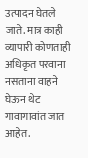उत्पादन घेतले जाते. मात्र काही व्यापारी कोणताही अधिकृत परवाना नसताना वाहने घेऊन थेट गावागावांत जात आहेत.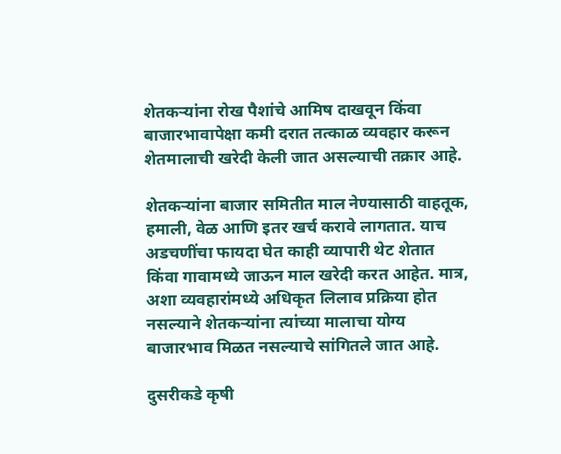शेतकऱ्यांना रोख पैशांचे आमिष दाखवून किंवा बाजारभावापेक्षा कमी दरात तत्काळ व्यवहार करून शेतमालाची खरेदी केली जात असल्याची तक्रार आहे.

शेतकऱ्यांना बाजार समितीत माल नेण्यासाठी वाहतूक, हमाली, वेळ आणि इतर खर्च करावे लागतात. याच अडचणींचा फायदा घेत काही व्यापारी थेट शेतात किंवा गावामध्ये जाऊन माल खरेदी करत आहेत. मात्र, अशा व्यवहारांमध्ये अधिकृत लिलाव प्रक्रिया होत नसल्याने शेतकऱ्यांना त्यांच्या मालाचा योग्य बाजारभाव मिळत नसल्याचे सांगितले जात आहे.

दुसरीकडे कृषी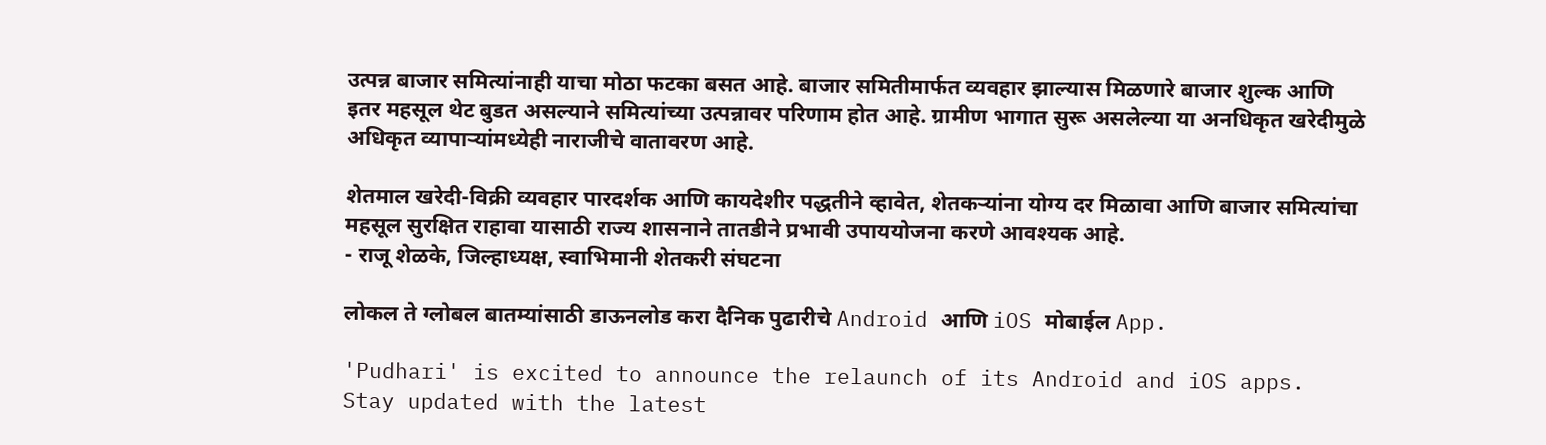उत्पन्न बाजार समित्यांनाही याचा मोठा फटका बसत आहे. बाजार समितीमार्फत व्यवहार झाल्यास मिळणारे बाजार शुल्क आणि इतर महसूल थेट बुडत असल्याने समित्यांच्या उत्पन्नावर परिणाम होत आहे. ग्रामीण भागात सुरू असलेल्या या अनधिकृत खरेदीमुळे अधिकृत व्यापाऱ्यांमध्येही नाराजीचे वातावरण आहे.

शेतमाल खरेदी-विक्री व्यवहार पारदर्शक आणि कायदेशीर पद्धतीने व्हावेत, शेतकऱ्यांना योग्य दर मिळावा आणि बाजार समित्यांचा महसूल सुरक्षित राहावा यासाठी राज्य शासनाने तातडीने प्रभावी उपाययोजना करणे आवश्यक आहे.
- राजू शेळके, जिल्हाध्यक्ष, स्वाभिमानी शेतकरी संघटना

लोकल ते ग्लोबल बातम्यांसाठी डाऊनलोड करा दैनिक पुढारीचे Android आणि iOS मोबाईल App.

'Pudhari' is excited to announce the relaunch of its Android and iOS apps. Stay updated with the latest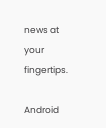news at your fingertips.

Android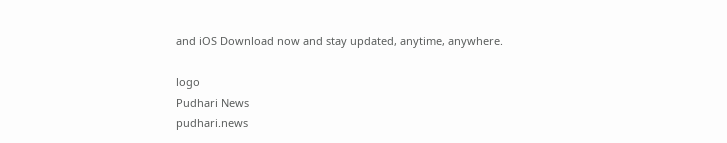and iOS Download now and stay updated, anytime, anywhere.

logo
Pudhari News
pudhari.news